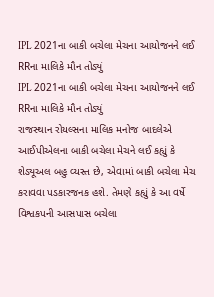IPL 2021ના બાકી બચેલા મેચના આયોજનને લઈ RRના માલિકે મૌન તોડ્યું
IPL 2021ના બાકી બચેલા મેચના આયોજનને લઈ RRના માલિકે મૌન તોડ્યું
રાજસ્થાન રોયલ્સના માલિક મનોજ બાદલેએ આઈપીએલના બાકી બચેલા મેચને લઈ કહ્યું કે શેડ્યૂઅલ બહુ વ્યસ્ત છે, એવામાં બાકી બચેલા મેચ કરાવવા પડકારજનક હશે. તેમણે કહ્યું કે આ વર્ષે વિશ્વકપની આસપાસ બચેલા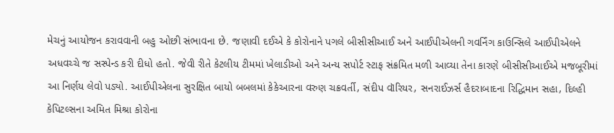મેચનું આયોજન કરાવવાની બહુ ઓછી સંભાવના છે. જણાવી દઈએ કે કોરોનાને પગલે બીસીસીઆઈ અને આઈપીએલની ગવર્નિંગ કાઉન્સિલે આઈપીએલને અધવચ્ચે જ સસ્પેન્ડ કરી દીધો હતો. જેવી રીતે કેટલીય ટીમમાં ખેલાડીઓ અને અન્ય સપોર્ટ સ્ટાફ સંક્રમિત મળી આવ્યા તેના કારણે બીસીસીઆઈએ મજબૂરીમાં આ નિર્ણય લેવો પડ્યો. આઈપીએલના સુરક્ષિત બાયો બબલમાં કેકેઆરના વરુણ ચક્રવર્તી, સંદીપ વૉરિયર, સનરાઈઝર્સ હૈદરાબાદના રિદ્ધિમાન સહા, દિલ્હી કેપિટલ્સના અમિત મિશ્રા કોરોના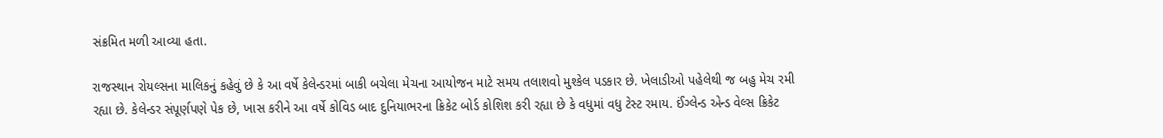સંક્રમિત મળી આવ્યા હતા.

રાજસ્થાન રોયલ્સના માલિકનું કહેવું છે કે આ વર્ષે કેલેન્ડરમાં બાકી બચેલા મેચના આયોજન માટે સમય તલાશવો મુશ્કેલ પડકાર છે. ખેલાડીઓ પહેલેથી જ બહુ મેચ રમી રહ્યા છે. કેલેન્ડર સંપૂર્ણપણે પેક છે, ખાસ કરીને આ વર્ષે કોવિડ બાદ દુનિયાભરના ક્રિકેટ બોર્ડ કોશિશ કરી રહ્યા છે કે વધુમાં વધુ ટેસ્ટ રમાય. ઈંગ્લેન્ડ એન્ડ વેલ્સ ક્રિકેટ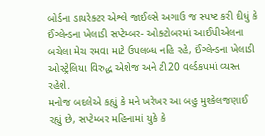બોર્ડના ડાયરેક્ટર એશ્લે જાઈલ્સે અગાઉ જ સ્પષ્ટ કરી દીધું કે ઈંગ્લેન્ડના ખેલાડી સપ્ટેમ્બર- ઓક્ટોબરમાં આઈપીએલના બચેલા મેચ રમવા માટે ઉપલબ્ધ નહિ રહે, ઈંગ્લેન્ડના ખેલાડી ઓસ્ટ્રેલિયા વિરુદ્ધ એશેજ અને ટી20 વર્લ્ડકપમાં વ્યસ્ત રહેશે.
મનોજ બદલેએ કહ્યું કે મને ખરેખર આ બહુ મુશ્કેલજણાઈ રહ્યું છે, સપ્ટેમ્બર મહિનામાં યુકે કે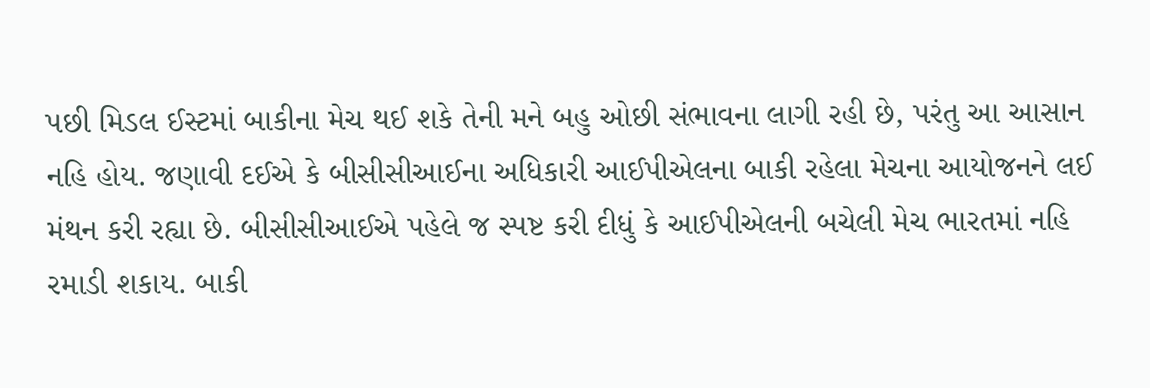પછી મિડલ ઈસ્ટમાં બાકીના મેચ થઈ શકે તેની મને બહુ ઓછી સંભાવના લાગી રહી છે, પરંતુ આ આસાન નહિ હોય. જણાવી દઈએ કે બીસીસીઆઈના અધિકારી આઈપીએલના બાકી રહેલા મેચના આયોજનને લઈ મંથન કરી રહ્યા છે. બીસીસીઆઈએ પહેલે જ સ્પષ્ટ કરી દીધું કે આઈપીએલની બચેલી મેચ ભારતમાં નહિ રમાડી શકાય. બાકી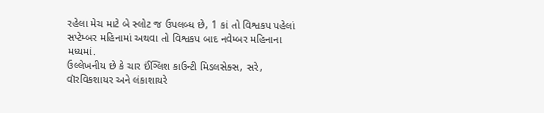રહેલા મેચ માટે બે સ્લોટ જ ઉપલબ્ધ છે, 1 કાં તો વિશ્વકપ પહેલાં સપ્ટેમ્બર મહિનામાં અથવા તો વિશ્વકપ બાદ નવેમ્બર મહિનાના મધ્યમાં.
ઉલ્લેખનીય છે કે ચાર ઈંગ્લિશ કાઉન્ટી મિડલસેક્સ, સરે, વૉરવિકશાયર અને લંકાશાયરે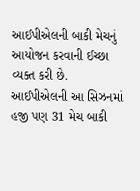આઈપીએલની બાકી મેચનું આયોજન કરવાની ઈચ્છા વ્યક્ત કરી છે. આઈપીએલની આ સિઝનમાં હજી પણ 31 મેચ બાકી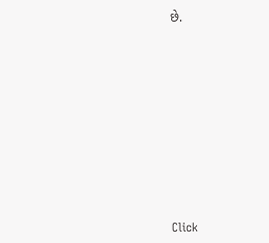છે.












Click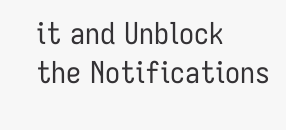it and Unblock the Notifications